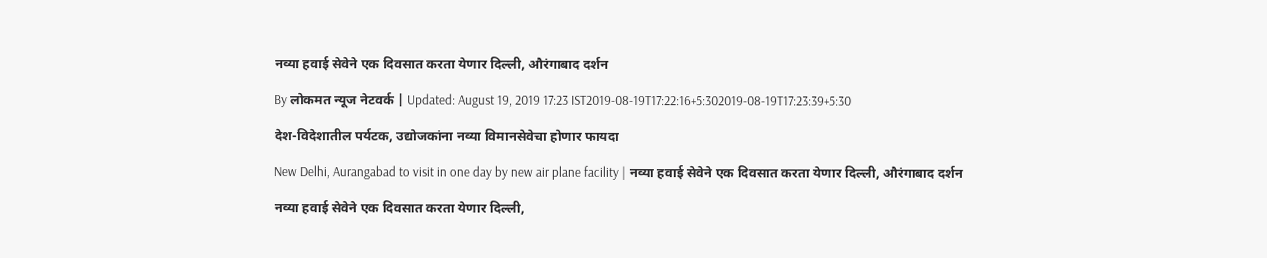नव्या हवाई सेवेने एक दिवसात करता येणार दिल्ली, औरंगाबाद दर्शन

By लोकमत न्यूज नेटवर्क | Updated: August 19, 2019 17:23 IST2019-08-19T17:22:16+5:302019-08-19T17:23:39+5:30

देश-विदेशातील पर्यटक, उद्योजकांना नव्या विमानसेवेचा होणार फायदा

New Delhi, Aurangabad to visit in one day by new air plane facility | नव्या हवाई सेवेने एक दिवसात करता येणार दिल्ली, औरंगाबाद दर्शन

नव्या हवाई सेवेने एक दिवसात करता येणार दिल्ली,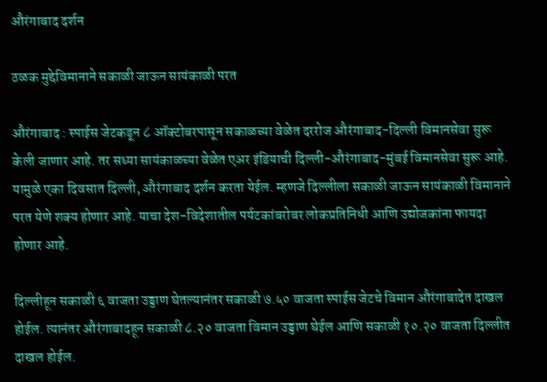औरंगाबाद दर्शन

ठळक मुद्देविमानाने सकाळी जाऊन सायंकाळी परत

औरंगाबाद : स्पाईस जेटकडून ८ ऑक्टोबरपासून सकाळच्या वेळेत दररोज औरंगाबाद-दिल्ली विमानसेवा सुरू केली जाणार आहे. तर सध्या सायंकाळच्या वेळेत एअर इंडियाची दिल्ली-औरंगाबाद-मुंबई विमानसेवा सुरू आहे. यामुळे एका दिवसात दिल्ली, औरंगाबाद दर्शन करता येईल. म्हणजे दिल्लीला सकाळी जाऊन सायंकाळी विमानाने परत येणे शक्य होणार आहे. याचा देश-विदेशातील पर्यटकांबरोबर लोकप्रतिनिधी आणि उद्योजकांना फायदा होणार आहे.

दिल्लीहून सकाळी ६ वाजता उड्डाण घेतल्यानंतर सकाळी ७.५० वाजता स्पाईस जेटचे विमान औरंगाबादेत दाखल होईल. त्यानंतर औरंगाबादहून सकाळी ८.२० वाजता विमान उड्डाण घेईल आणि सकाळी १०.२० वाजता दिल्लीत दाखल होईल.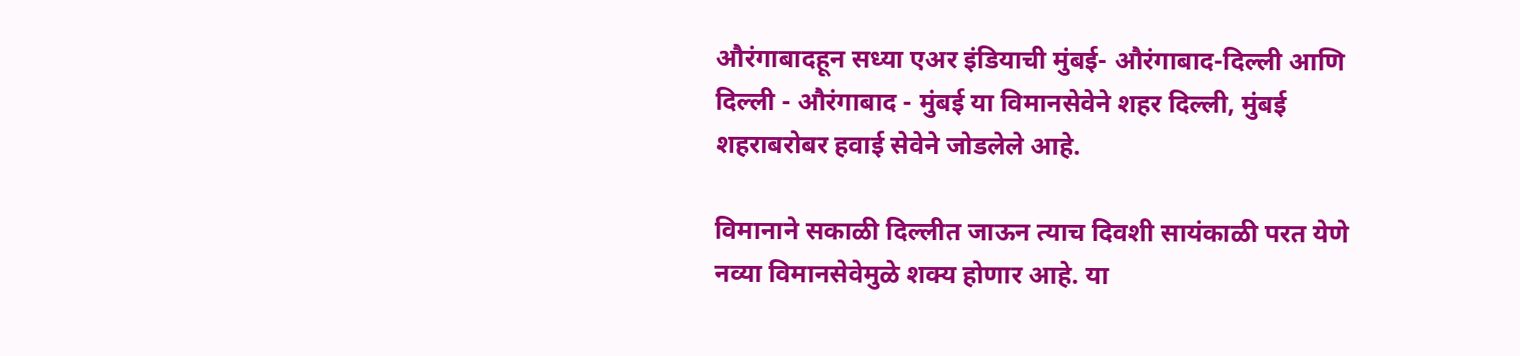औरंगाबादहून सध्या एअर इंडियाची मुंबई- औरंगाबाद-दिल्ली आणि  दिल्ली - औरंगाबाद - मुंबई या विमानसेवेने शहर दिल्ली, मुंबई शहराबरोबर हवाई सेवेने जोडलेले आहे.

विमानाने सकाळी दिल्लीत जाऊन त्याच दिवशी सायंकाळी परत येणे नव्या विमानसेवेमुळे शक्य होणार आहे. या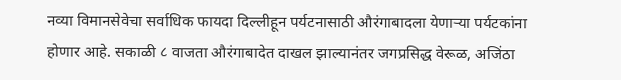नव्या विमानसेवेचा सर्वाधिक फायदा दिल्लीहून पर्यटनासाठी औरंगाबादला येणाऱ्या पर्यटकांना होणार आहे. सकाळी ८ वाजता औरंगाबादेत दाखल झाल्यानंतर जगप्रसिद्ध वेरूळ, अजिंठा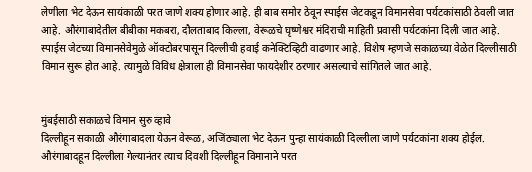लेणीला भेट देऊन सायंकाळी परत जाणे शक्य होणार आहे. ही बाब समोर ठेवून स्पाईस जेटकडून विमानसेवा पर्यटकांसाठी ठेवली जात आहे. औरंगाबादेतील बीबीका मकबरा, दौलताबाद किल्ला, वेरूळचे घृष्णेश्वर मंदिराची माहिती प्रवासी पर्यटकांना दिली जात आहे. स्पाईस जेटच्या विमानसेवेमुळे ऑक्टोबरपासून दिल्लीची हवाई कनेक्टिव्हिटी वाढणार आहे. विशेष म्हणजे सकाळच्या वेळेत दिल्लीसाठी विमान सुरू होत आहे. त्यामुळे विविध क्षेत्राला ही विमानसेवा फायदेशीर ठरणार असल्याचे सांगितले जात आहे.


मुंबईसाठी सकाळचे विमान सुरु व्हावे
दिल्लीहून सकाळी औरंगाबादला येऊन वेरूळ, अजिंठ्याला भेट देऊन पुन्हा सायंकाळी दिल्लीला जाणे पर्यटकांना शक्य होईल. औरंगाबादहून दिल्लीला गेल्यानंतर त्याच दिवशी दिल्लीहून विमानाने परत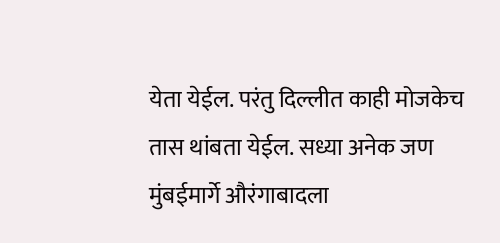येता येईल. परंतु दिल्लीत काही मोजकेच तास थांबता येईल. सध्या अनेक जण मुंबईमार्गे औरंगाबादला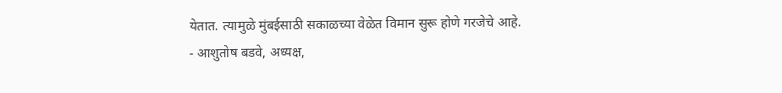येतात. त्यामुळे मुंबईसाठी सकाळच्या वेळेत विमान सुरू होणे गरजेचे आहे.
- आशुतोष बडवे, अध्यक्ष,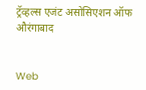ट्रॅव्हल्स एजंट असोसिएशन ऑफ औरंगाबाद


Web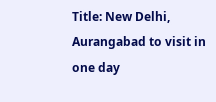Title: New Delhi, Aurangabad to visit in one day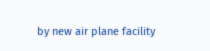by new air plane facility